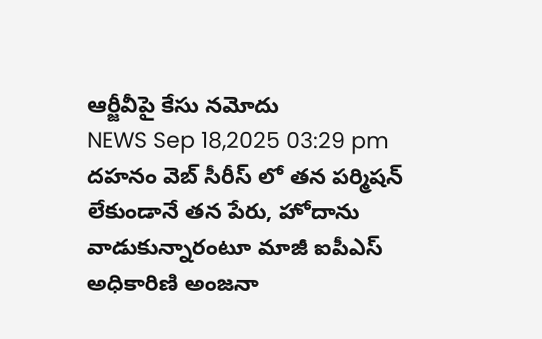ఆర్జీవీపై కేసు నమోదు
NEWS Sep 18,2025 03:29 pm
దహనం వెబ్ సీరీస్ లో తన పర్మిషన్ లేకుండానే తన పేరు, హోదాను వాడుకున్నారంటూ మాజీ ఐపీఎస్ అధికారిణి అంజనా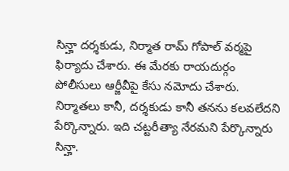సిన్హా దర్శకుడు, నిర్మాత రామ్ గోపాల్ వర్మపై ఫిర్యాదు చేశారు. ఈ మేరకు రాయదుర్గం పోలీసులు ఆర్జీవీపై కేసు నమోదు చేశారు. నిర్మాతలు కానీ, దర్శకుడు కానీ తనను కలవలేదని పేర్కొన్నారు. ఇది చట్టరీత్యా నేరమని పేర్కొన్నారు సిన్హా.